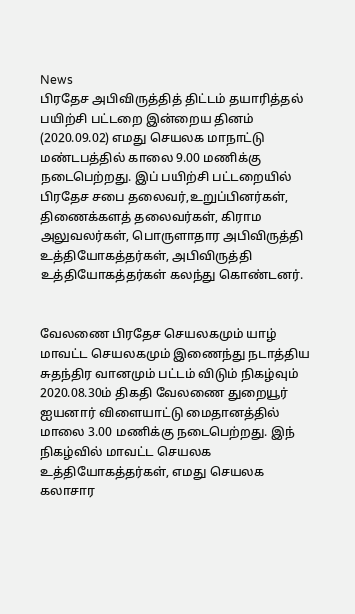News
பிரதேச அபிவிருத்தித் திட்டம் தயாரித்தல் பயிற்சி பட்டறை இன்றைய தினம் (2020.09.02) எமது செயலக மாநாட்டு மண்டபத்தில் காலை 9.00 மணிக்கு நடைபெற்றது. இப் பயிற்சி பட்டறையில் பிரதேச சபை தலைவர்,உறுப்பினர்கள், திணைக்களத் தலைவர்கள், கிராம அலுவலர்கள், பொருளாதார அபிவிருத்தி உத்தியோகத்தர்கள், அபிவிருத்தி உத்தியோகத்தர்கள் கலந்து கொண்டனர்.


வேலணை பிரதேச செயலகமும் யாழ் மாவட்ட செயலகமும் இணைந்து நடாத்திய சுதந்திர வானமும் பட்டம் விடும் நிகழ்வும் 2020.08.30ம் திகதி வேலணை துறையூர் ஐயனார் விளையாட்டு மைதானத்தில் மாலை 3.00 மணிக்கு நடைபெற்றது. இந் நிகழ்வில் மாவட்ட செயலக உத்தியோகத்தர்கள், எமது செயலக கலாசார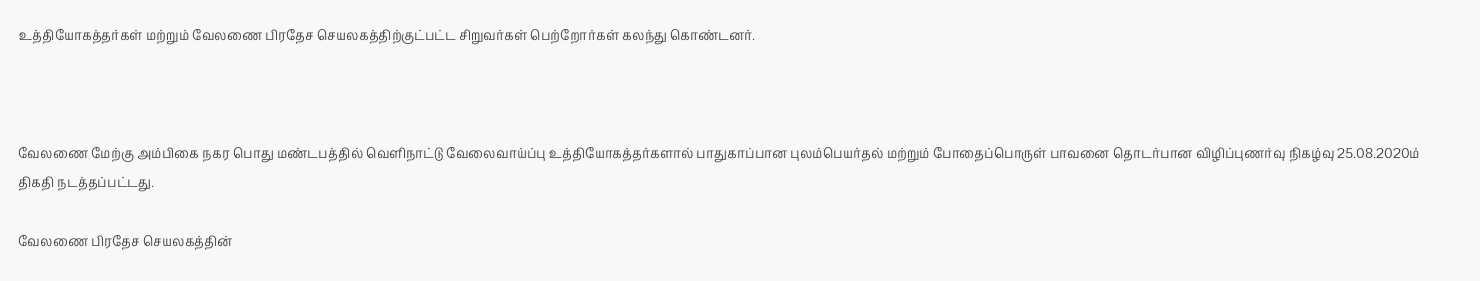உத்தியோகத்தர்கள் மற்றும் வேலணை பிரதேச செயலகத்திற்குட்பட்ட சிறுவர்கள் பெற்றோர்கள் கலந்து கொண்டனர்.



வேலணை மேற்கு அம்பிகை நகர பொது மண்டபத்தில் வெளிநாட்டு வேலைவாய்ப்பு உத்தியோகத்தர்களால் பாதுகாப்பான புலம்பெயர்தல் மற்றும் போதைப்பொருள் பாவனை தொடர்பான விழிப்புணர்வு நிகழ்வு 25.08.2020ம் திகதி நடத்தப்பட்டது.

வேலணை பிரதேச செயலகத்தின்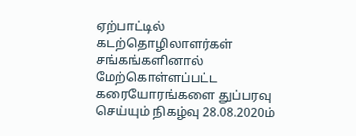ஏற்பாட்டில் கடற்தொழிலாளர்கள் சங்கங்களினால் மேற்கொள்ளப்பட்ட கரையோரங்களை துப்பரவு செய்யும் நிகழ்வு 28.08.2020ம்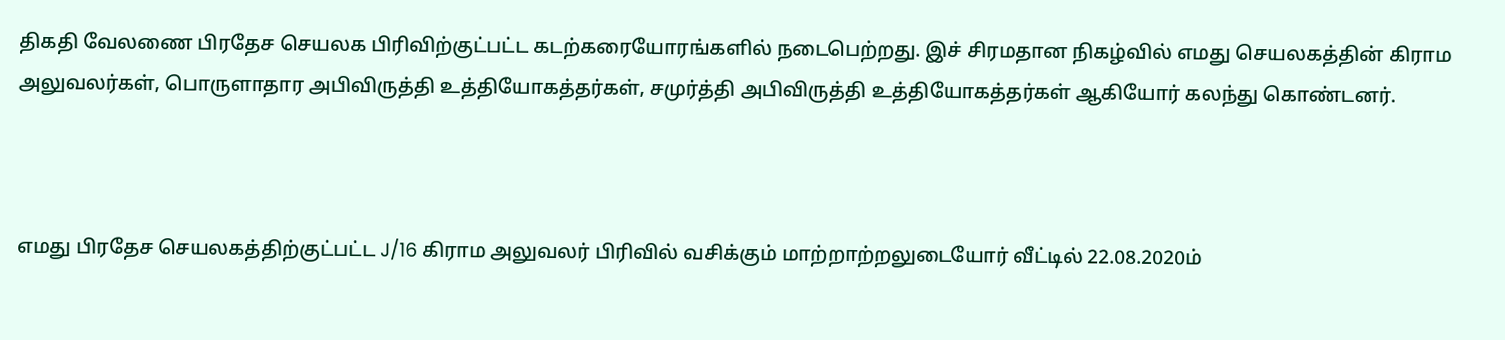திகதி வேலணை பிரதேச செயலக பிரிவிற்குட்பட்ட கடற்கரையோரங்களில் நடைபெற்றது. இச் சிரமதான நிகழ்வில் எமது செயலகத்தின் கிராம அலுவலர்கள், பொருளாதார அபிவிருத்தி உத்தியோகத்தர்கள், சமுர்த்தி அபிவிருத்தி உத்தியோகத்தர்கள் ஆகியோர் கலந்து கொண்டனர்.



எமது பிரதேச செயலகத்திற்குட்பட்ட J/16 கிராம அலுவலர் பிரிவில் வசிக்கும் மாற்றாற்றலுடையோர் வீட்டில் 22.08.2020ம்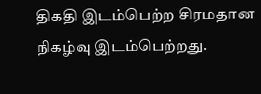திகதி இடம்பெற்ற சிரமதான நிகழ்வு இடம்பெற்றது.